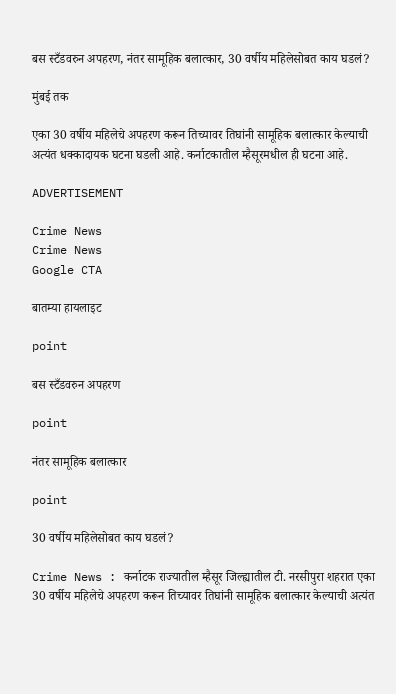बस स्टँडवरुन अपहरण, नंतर सामूहिक बलात्कार, 30 वर्षीय महिलेसोबत काय घडलं?

मुंबई तक

एका 30 वर्षीय महिलेचे अपहरण करून तिच्यावर तिघांनी सामूहिक बलात्कार केल्याची अत्यंत धक्कादायक घटना घडली आहे. कर्नाटकातील म्हैसूरमधील ही घटना आहे.

ADVERTISEMENT

Crime News
Crime News
Google CTA

बातम्या हायलाइट

point

बस स्टँडवरुन अपहरण

point

नंतर सामूहिक बलात्कार

point

30 वर्षीय महिलेसोबत काय घडलं?

Crime News : कर्नाटक राज्यातील म्हैसूर जिल्ह्यातील टी. नरसीपुरा शहरात एका 30 वर्षीय महिलेचे अपहरण करून तिच्यावर तिघांनी सामूहिक बलात्कार केल्याची अत्यंत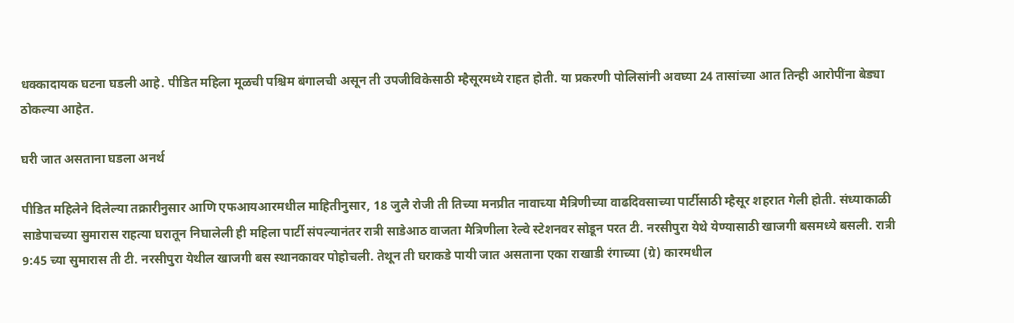धक्कादायक घटना घडली आहे. पीडित महिला मूळची पश्चिम बंगालची असून ती उपजीविकेसाठी म्हैसूरमध्ये राहत होती. या प्रकरणी पोलिसांनी अवघ्या 24 तासांच्या आत तिन्ही आरोपींना बेड्या ठोकल्या आहेत.

घरी जात असताना घडला अनर्थ

पीडित महिलेने दिलेल्या तक्रारीनुसार आणि एफआयआरमधील माहितीनुसार, 18 जुलै रोजी ती तिच्या मनप्रीत नावाच्या मैत्रिणीच्या वाढदिवसाच्या पार्टीसाठी म्हैसूर शहरात गेली होती. संध्याकाळी साडेपाचच्या सुमारास राहत्या घरातून निघालेली ही महिला पार्टी संपल्यानंतर रात्री साडेआठ वाजता मैत्रिणीला रेल्वे स्टेशनवर सोडून परत टी. नरसीपुरा येथे येण्यासाठी खाजगी बसमध्ये बसली. रात्री 9:45 च्या सुमारास ती टी. नरसीपुरा येथील खाजगी बस स्थानकावर पोहोचली. तेथून ती घराकडे पायी जात असताना एका राखाडी रंगाच्या (ग्रे) कारमधील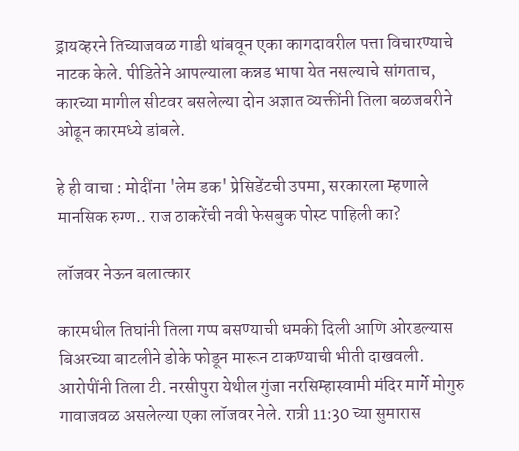ड्रायव्हरने तिच्याजवळ गाडी थांबवून एका कागदावरील पत्ता विचारण्याचे नाटक केले. पीडितेने आपल्याला कन्नड भाषा येत नसल्याचे सांगताच, कारच्या मागील सीटवर बसलेल्या दोन अज्ञात व्यक्तींनी तिला बळजबरीने ओढून कारमध्ये डांबले.

हे ही वाचा : मोदींना 'लेम डक' प्रेसिडेंटची उपमा, सरकारला म्हणाले मानसिक रुग्ण.. राज ठाकरेंची नवी फेसबुक पोस्ट पाहिली का?

लॉजवर नेऊन बलात्कार

कारमधील तिघांनी तिला गप्प बसण्याची धमकी दिली आणि ओरडल्यास बिअरच्या बाटलीने डोके फोडून मारून टाकण्याची भीती दाखवली. आरोपींनी तिला टी. नरसीपुरा येथील गुंजा नरसिम्हास्वामी मंदिर मार्गे मोगुरु गावाजवळ असलेल्या एका लॉजवर नेले. रात्री 11:30 च्या सुमारास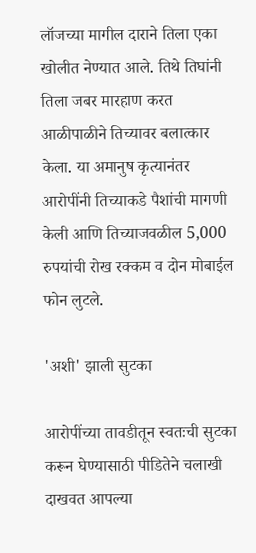लॉजच्या मागील दाराने तिला एका खोलीत नेण्यात आले. तिथे तिघांनी तिला जबर मारहाण करत आळीपाळीने तिच्यावर बलात्कार केला. या अमानुष कृत्यानंतर आरोपींनी तिच्याकडे पैशांची मागणी केली आणि तिच्याजवळील 5,000 रुपयांची रोख रक्कम व दोन मोबाईल फोन लुटले.

'अशी' झाली सुटका

आरोपींच्या तावडीतून स्वतःची सुटका करून घेण्यासाठी पीडितेने चलाखी दाखवत आपल्या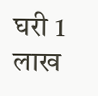घरी 1 लाख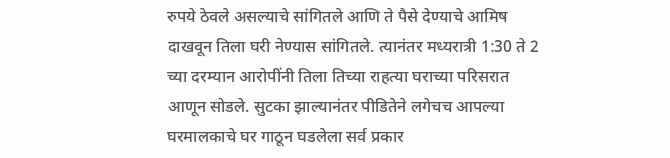रुपये ठेवले असल्याचे सांगितले आणि ते पैसे देण्याचे आमिष दाखवून तिला घरी नेण्यास सांगितले. त्यानंतर मध्यरात्री 1:30 ते 2 च्या दरम्यान आरोपींनी तिला तिच्या राहत्या घराच्या परिसरात आणून सोडले. सुटका झाल्यानंतर पीडितेने लगेचच आपल्या घरमालकाचे घर गाठून घडलेला सर्व प्रकार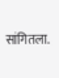सांगितला.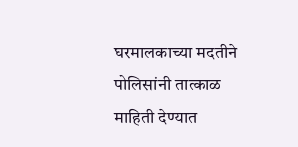घरमालकाच्या मदतीने पोलिसांनी तात्काळ माहिती देण्यात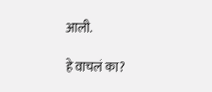आली.

हे वाचलं का?